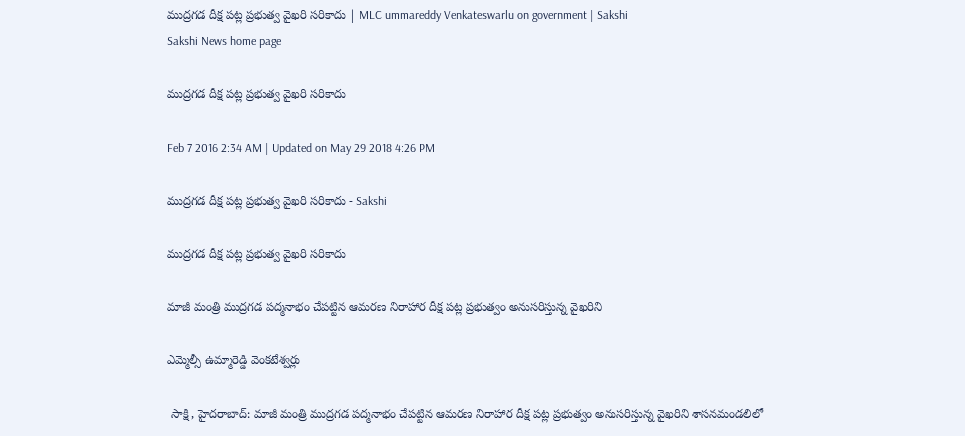ముద్రగడ దీక్ష పట్ల ప్రభుత్వ వైఖరి సరికాదు | MLC ummareddy Venkateswarlu on government | Sakshi
Sakshi News home page

ముద్రగడ దీక్ష పట్ల ప్రభుత్వ వైఖరి సరికాదు

Feb 7 2016 2:34 AM | Updated on May 29 2018 4:26 PM

ముద్రగడ దీక్ష పట్ల ప్రభుత్వ వైఖరి సరికాదు - Sakshi

ముద్రగడ దీక్ష పట్ల ప్రభుత్వ వైఖరి సరికాదు

మాజీ మంత్రి ముద్రగడ పద్మనాభం చేపట్టిన ఆమరణ నిరాహార దీక్ష పట్ల ప్రభుత్వం అనుసరిస్తున్న వైఖరిని

ఎమ్మెల్సీ ఉమ్మారెడ్డి వెంకటేశ్వర్లు

 సాక్షి, హైదరాబాద్: మాజీ మంత్రి ముద్రగడ పద్మనాభం చేపట్టిన ఆమరణ నిరాహార దీక్ష పట్ల ప్రభుత్వం అనుసరిస్తున్న వైఖరిని శాసనమండలిలో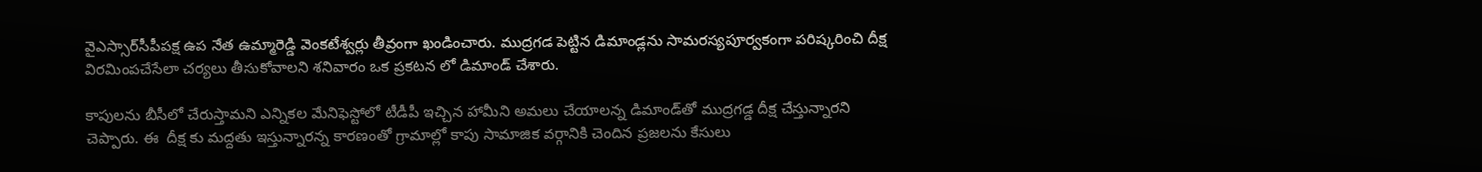వైఎస్సార్‌సీపీపక్ష ఉప నేత ఉమ్మారెడ్డి వెంకటేశ్వర్లు తీవ్రంగా ఖండించారు. ముద్రగడ పెట్టిన డిమాండ్లను సామరస్యపూర్వకంగా పరిష్కరించి దీక్ష విరమింపచేసేలా చర్యలు తీసుకోవాలని శనివారం ఒక ప్రకటన లో డిమాండ్ చేశారు.

కాపులను బీసీలో చేరుస్తామని ఎన్నికల మేనిఫెస్టోలో టీడీపీ ఇచ్చిన హామీని అమలు చేయాలన్న డిమాండ్‌తో ముద్రగడ్డ దీక్ష చేస్తున్నారని చెప్పారు. ఈ  దీక్ష కు మద్దతు ఇస్తున్నారన్న కారణంతో గ్రామాల్లో కాపు సామాజిక వర్గానికి చెందిన ప్రజలను కేసులు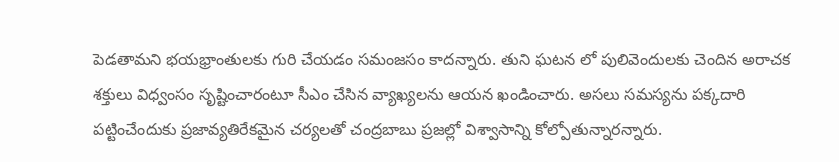పెడతామని భయభ్రాంతులకు గురి చేయడం సమంజసం కాదన్నారు. తుని ఘటన లో పులివెందులకు చెందిన అరాచక శక్తులు విధ్వంసం సృష్టించారంటూ సీఎం చేసిన వ్యాఖ్యలను ఆయన ఖండించారు. అసలు సమస్యను పక్కదారి పట్టించేందుకు ప్రజావ్యతిరేకమైన చర్యలతో చంద్రబాబు ప్రజల్లో విశ్వాసాన్ని కోల్పోతున్నారన్నారు.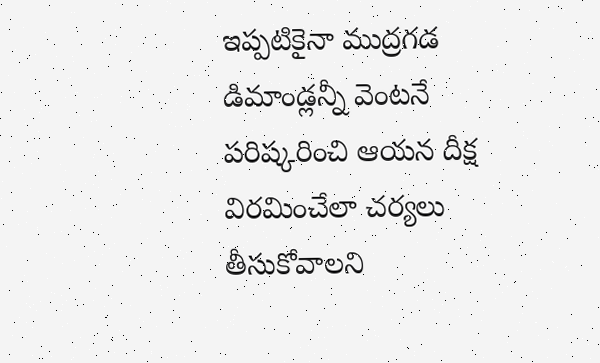ఇప్పటికైనా ముద్రగడ డిమాండ్లన్నీ వెంటనే పరిష్కరించి ఆయన దీక్ష విరమించేలా చర్యలు తీసుకోవాలని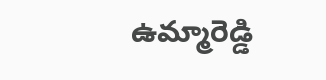ఉమ్మారెడ్డి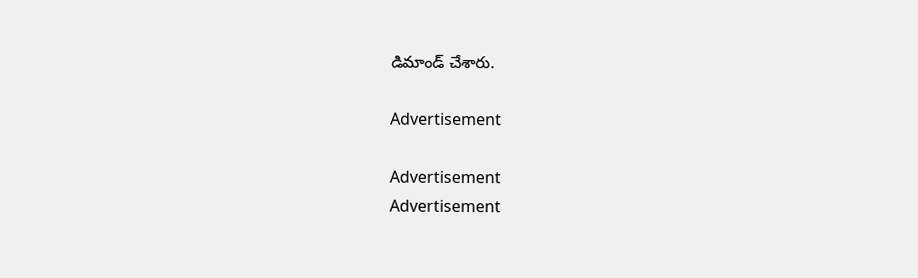డిమాండ్ చేశారు.

Advertisement

Advertisement
Advertisement